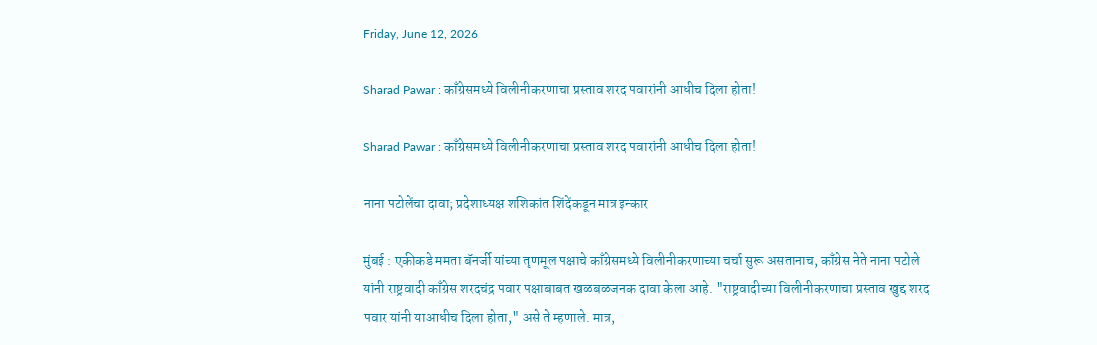Friday, June 12, 2026

Sharad Pawar : काँग्रेसमध्ये विलीनीकरणाचा प्रस्ताव शरद पवारांनी आधीच दिला होता!

Sharad Pawar : काँग्रेसमध्ये विलीनीकरणाचा प्रस्ताव शरद पवारांनी आधीच दिला होता!

नाना पटोलेंचा दावा; प्रदेशाध्यक्ष शशिकांत शिंदेंकडून मात्र इन्कार

मुंबई : एकीकडे ममता बॅनर्जी यांच्या तृणमूल पक्षाचे काँग्रेसमध्ये विलीनीकरणाच्या चर्चा सुरू असतानाच, काँग्रेस नेते नाना पटोले यांनी राष्ट्रवादी काँग्रेस शरदचंद्र पवार पक्षाबाबत खळबळजनक दावा केला आहे. "राष्ट्रवादीच्या विलीनीकरणाचा प्रस्ताव खुद्द शरद पवार यांनी याआधीच दिला होता," असे ते म्हणाले. मात्र,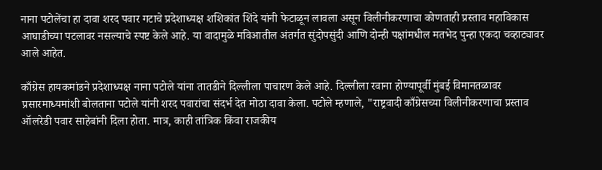नाना पटोलेंचा हा दावा शरद पवार गटाचे प्रदेशाध्यक्ष शशिकांत शिंदे यांनी फेटाळून लावला असून विलीनीकरणाचा कोणताही प्रस्ताव महाविकास आघाडीच्या पटलावर नसल्याचे स्पष्ट केले आहे. या वादामुळे मविआतील अंतर्गत सुंदोपसुंदी आणि दोन्ही पक्षांमधील मतभेद पुन्हा एकदा चव्हाट्यावर आले आहेत.

काँग्रेस हायकमांडने प्रदेशाध्यक्ष नाना पटोले यांना तातडीने दिल्लीला पाचारण केले आहे. दिल्लीला रवाना होण्यापूर्वी मुंबई विमानतळावर प्रसारमाध्यमांशी बोलताना पटोले यांनी शरद पवारांचा संदर्भ देत मोठा दावा केला. पटोले म्हणाले, "राष्ट्रवादी काँग्रेसच्या विलीनीकरणाचा प्रस्ताव ऑलरेडी पवार साहेबांनी दिला होता. मात्र, काही तांत्रिक किंवा राजकीय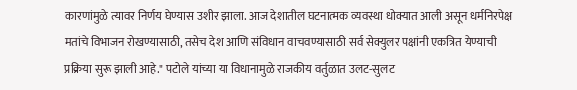कारणांमुळे त्यावर निर्णय घेण्यास उशीर झाला. आज देशातील घटनात्मक व्यवस्था धोक्यात आली असून धर्मनिरपेक्ष मतांचे विभाजन रोखण्यासाठी, तसेच देश आणि संविधान वाचवण्यासाठी सर्व सेक्युलर पक्षांनी एकत्रित येण्याची प्रक्रिया सुरू झाली आहे." पटोले यांच्या या विधानामुळे राजकीय वर्तुळात उलट-सुलट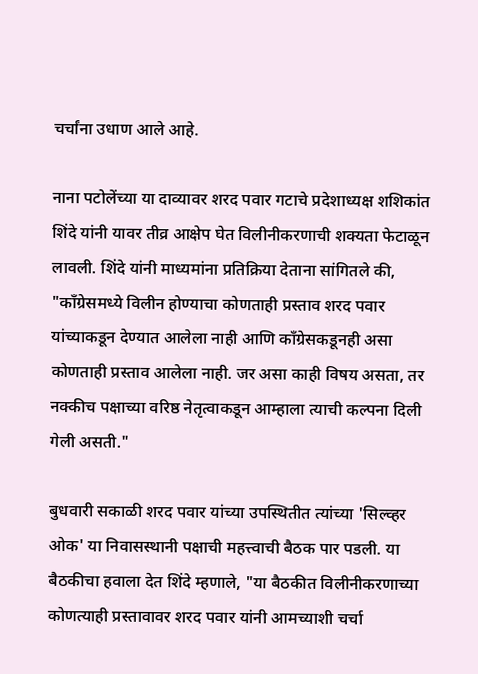चर्चांना उधाण आले आहे.

नाना पटोलेंच्या या दाव्यावर शरद पवार गटाचे प्रदेशाध्यक्ष शशिकांत शिंदे यांनी यावर तीव्र आक्षेप घेत विलीनीकरणाची शक्यता फेटाळून लावली. शिंदे यांनी माध्यमांना प्रतिक्रिया देताना सांगितले की, "काँग्रेसमध्ये विलीन होण्याचा कोणताही प्रस्ताव शरद पवार यांच्याकडून देण्यात आलेला नाही आणि काँग्रेसकडूनही असा कोणताही प्रस्ताव आलेला नाही. जर असा काही विषय असता, तर नक्कीच पक्षाच्या वरिष्ठ नेतृत्वाकडून आम्हाला त्याची कल्पना दिली गेली असती."

बुधवारी सकाळी शरद पवार यांच्या उपस्थितीत त्यांच्या 'सिल्व्हर ओक' या निवासस्थानी पक्षाची महत्त्वाची बैठक पार पडली. या बैठकीचा हवाला देत शिंदे म्हणाले, "या बैठकीत विलीनीकरणाच्या कोणत्याही प्रस्तावावर शरद पवार यांनी आमच्याशी चर्चा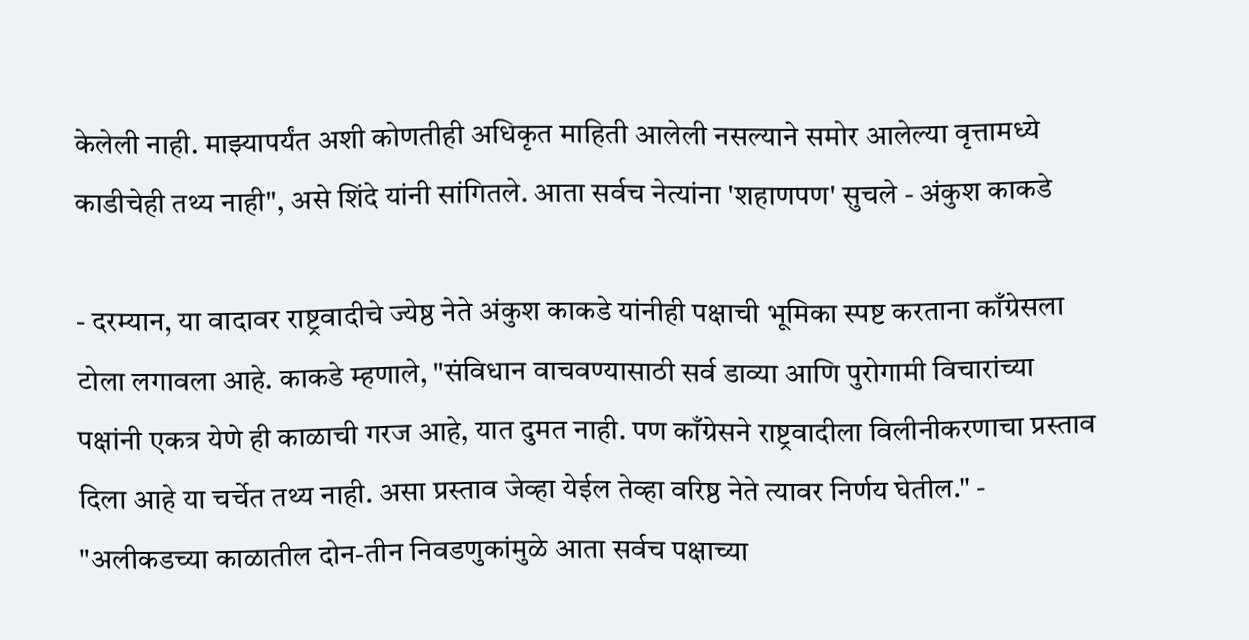केलेली नाही. माझ्यापर्यंत अशी कोणतीही अधिकृत माहिती आलेली नसल्याने समोर आलेल्या वृत्तामध्ये काडीचेही तथ्य नाही", असे शिंदे यांनी सांगितले. आता सर्वच नेत्यांना 'शहाणपण' सुचले - अंकुश काकडे

- दरम्यान, या वादावर राष्ट्रवादीचे ज्येष्ठ नेते अंकुश काकडे यांनीही पक्षाची भूमिका स्पष्ट करताना काँग्रेसला टोला लगावला आहे. काकडे म्हणाले, "संविधान वाचवण्यासाठी सर्व डाव्या आणि पुरोगामी विचारांच्या पक्षांनी एकत्र येणे ही काळाची गरज आहे, यात दुमत नाही. पण काँग्रेसने राष्ट्रवादीला विलीनीकरणाचा प्रस्ताव दिला आहे या चर्चेत तथ्य नाही. असा प्रस्ताव जेव्हा येईल तेव्हा वरिष्ठ नेते त्यावर निर्णय घेतील." - "अलीकडच्या काळातील दोन-तीन निवडणुकांमुळे आता सर्वच पक्षाच्या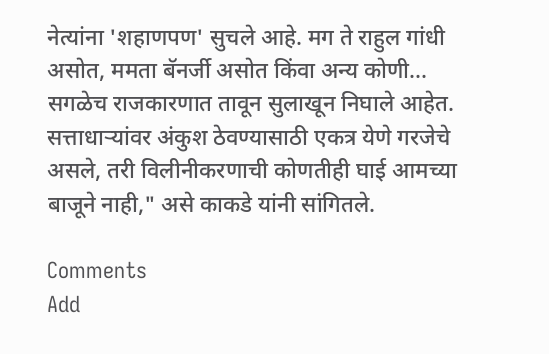नेत्यांना 'शहाणपण' सुचले आहे. मग ते राहुल गांधी असोत, ममता बॅनर्जी असोत किंवा अन्य कोणी... सगळेच राजकारणात तावून सुलाखून निघाले आहेत. सत्ताधाऱ्यांवर अंकुश ठेवण्यासाठी एकत्र येणे गरजेचे असले, तरी विलीनीकरणाची कोणतीही घाई आमच्या बाजूने नाही," असे काकडे यांनी सांगितले.

Comments
Add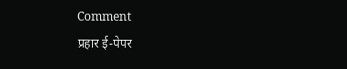Comment
प्रहार ई-पेपर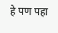हे पण पहा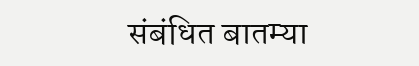संबंधित बातम्या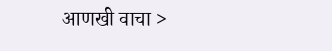आणखी वाचा >